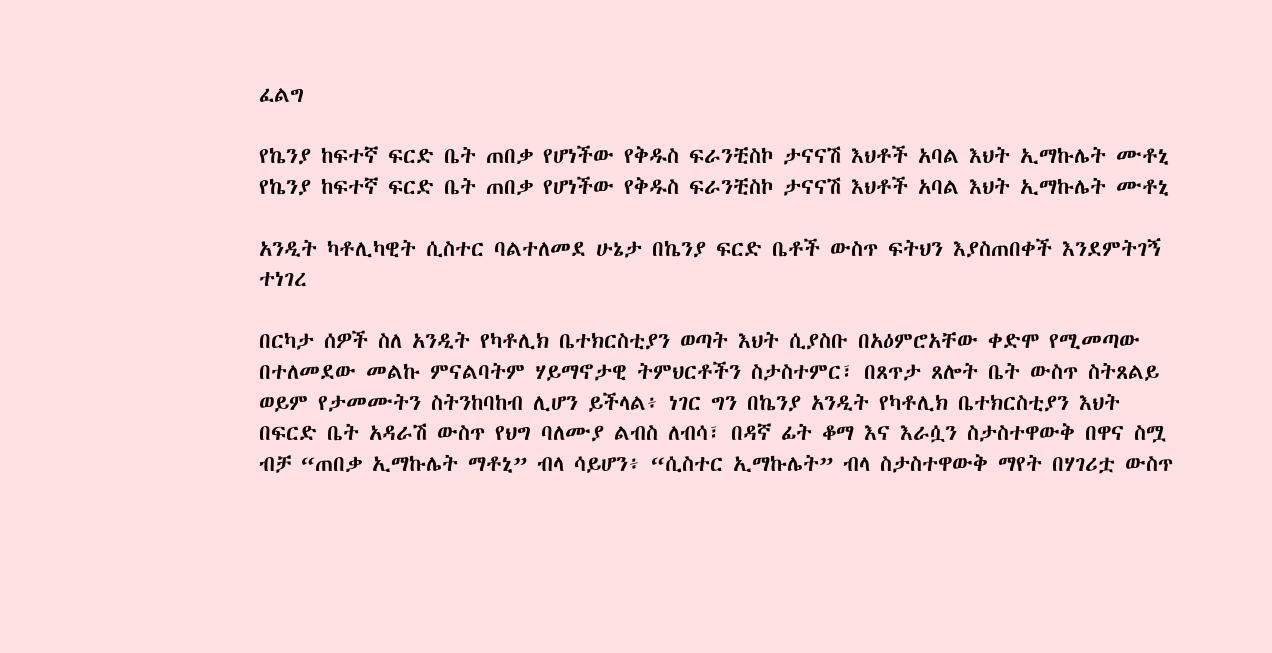ፈልግ

የኬንያ ከፍተኛ ፍርድ ቤት ጠበቃ የሆነችው የቅዱስ ፍራንቺስኮ ታናናሽ እህቶች አባል እህት ኢማኩሌት ሙቶኒ የኬንያ ከፍተኛ ፍርድ ቤት ጠበቃ የሆነችው የቅዱስ ፍራንቺስኮ ታናናሽ እህቶች አባል እህት ኢማኩሌት ሙቶኒ

አንዲት ካቶሊካዊት ሲስተር ባልተለመደ ሁኔታ በኬንያ ፍርድ ቤቶች ውስጥ ፍትህን እያስጠበቀች እንደምትገኝ ተነገረ

በርካታ ሰዎች ስለ አንዲት የካቶሊክ ቤተክርስቲያን ወጣት እህት ሲያስቡ በአዕምሮአቸው ቀድሞ የሚመጣው በተለመደው መልኩ ምናልባትም ሃይማኖታዊ ትምህርቶችን ስታስተምር፣ በጸጥታ ጸሎት ቤት ውስጥ ስትጸልይ ወይም የታመሙትን ስትንከባከብ ሊሆን ይችላል፥ ነገር ግን በኬንያ አንዲት የካቶሊክ ቤተክርስቲያን እህት በፍርድ ቤት አዳራሽ ውስጥ የህግ ባለሙያ ልብስ ለብሳ፣ በዳኛ ፊት ቆማ እና እራሷን ስታስተዋውቅ በዋና ስሟ ብቻ “ጠበቃ ኢማኩሌት ማቶኒ” ብላ ሳይሆን፥ “ሲስተር ኢማኩሌት” ብላ ስታስተዋውቅ ማየት በሃገሪቷ ውስጥ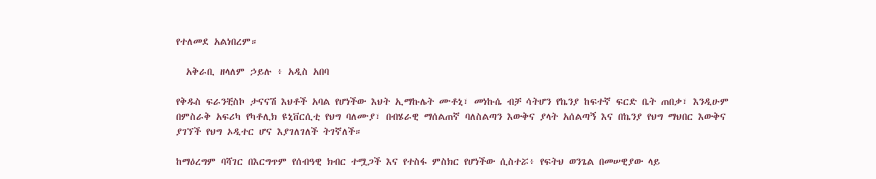የተለመደ አልነበረም።

  አቅራቢ ዘላለም ኃይሉ ፥ አዲስ አበባ

የቅዱስ ፍራንቺስኮ ታናናሽ እህቶች አባል የሆነችው እህት ኢማኩሌት ሙቶኒ፣ መነኩሴ ብቻ ሳትሆን የኬንያ ከፍተኛ ፍርድ ቤት ጠበቃ፣ እንዲሁም በምስራቅ አፍሪካ የካቶሊክ ዩኒቨርሲቲ የህግ ባለሙያ፣ በብሄራዊ ማሰልጠኛ ባለስልጣን እውቅና ያላት አሰልጣኝ እና በኬንያ የህግ ማህበር እውቅና ያገኘች የህግ ኦዲተር ሆና እያገለገለች ትገኛለች።

ከማዕረግም ባሻገር በእርግጥም የሰብዓዊ ክብር ተሟጋች እና የተስፋ ምስክር የሆነችው ሲስተሯ፥ የፍትህ ወንጌል በመሠዊያው ላይ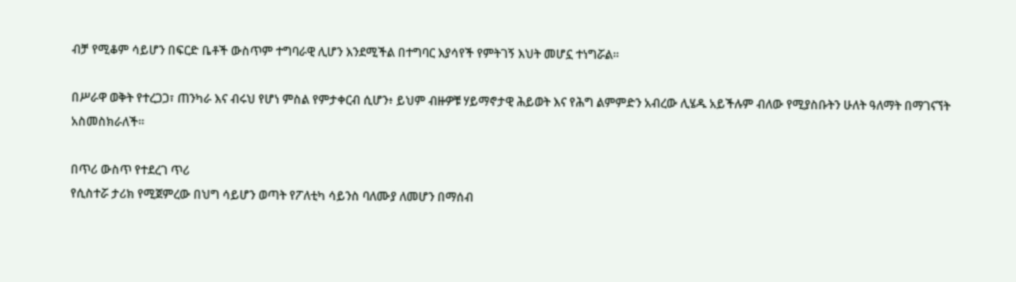ብቻ የሚቆም ሳይሆን በፍርድ ቤቶች ውስጥም ተግባራዊ ሊሆን እንደሚችል በተግባር እያሳየች የምትገኝ እህት መሆኗ ተነግሯል።

በሥራዋ ወቅት የተረጋጋ፣ ጠንካራ እና ብሩህ የሆነ ምስል የምታቀርብ ሲሆን፥ ይህም ብዙዎቹ ሃይማኖታዊ ሕይወት እና የሕግ ልምምድን አብረው ሊሄዱ አይችሉም ብለው የሚያስቡትን ሁለት ዓለማት በማገናኘት አስመስክራለች።

በጥሪ ውስጥ የተደረገ ጥሪ
የሲስተሯ ታሪክ የሚጀምረው በህግ ሳይሆን ወጣት የፖለቲካ ሳይንስ ባለሙያ ለመሆን በማሰብ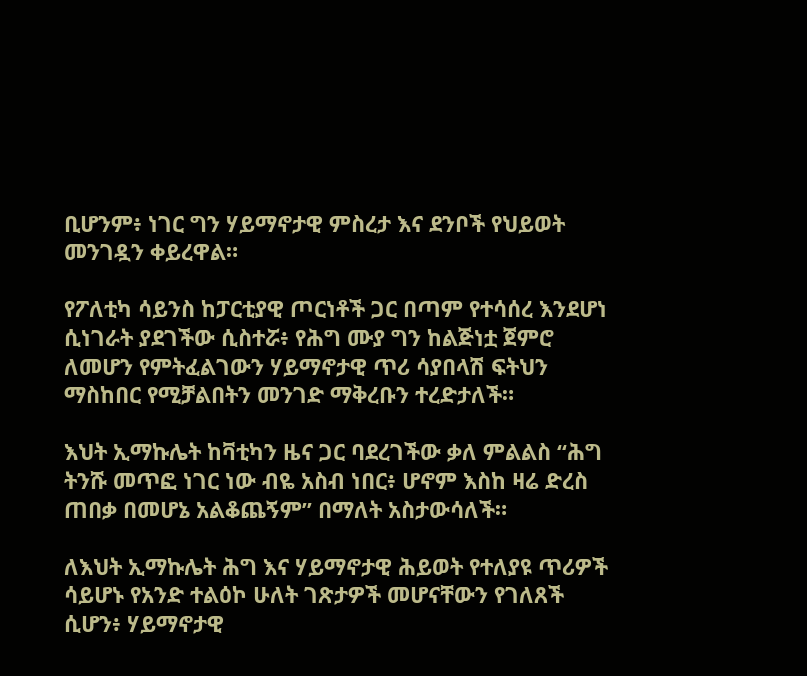ቢሆንም፥ ነገር ግን ሃይማኖታዊ ምስረታ እና ደንቦች የህይወት መንገዷን ቀይረዋል።

የፖለቲካ ሳይንስ ከፓርቲያዊ ጦርነቶች ጋር በጣም የተሳሰረ እንደሆነ ሲነገራት ያደገችው ሲስተሯ፥ የሕግ ሙያ ግን ከልጅነቷ ጀምሮ ለመሆን የምትፈልገውን ሃይማኖታዊ ጥሪ ሳያበላሽ ፍትህን ማስከበር የሚቻልበትን መንገድ ማቅረቡን ተረድታለች።

እህት ኢማኩሌት ከቫቲካን ዜና ጋር ባደረገችው ቃለ ምልልስ “ሕግ ትንሹ መጥፎ ነገር ነው ብዬ አስብ ነበር፥ ሆኖም እስከ ዛሬ ድረስ ጠበቃ በመሆኔ አልቆጨኝም” በማለት አስታውሳለች።

ለእህት ኢማኩሌት ሕግ እና ሃይማኖታዊ ሕይወት የተለያዩ ጥሪዎች ሳይሆኑ የአንድ ተልዕኮ ሁለት ገጽታዎች መሆናቸውን የገለጸች ሲሆን፥ ሃይማኖታዊ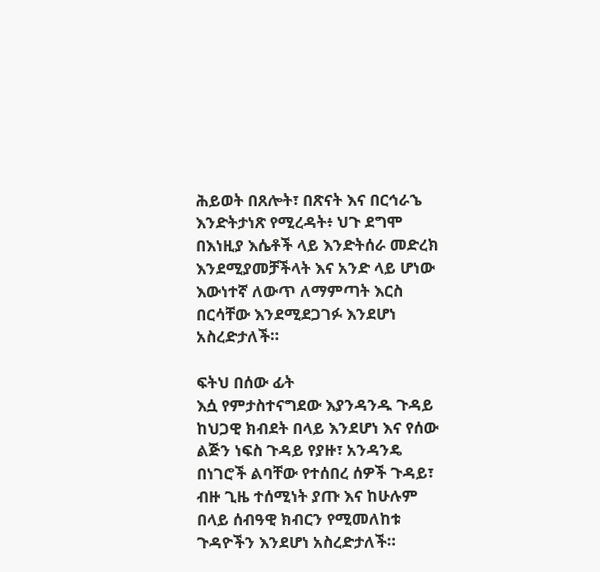ሕይወት በጸሎት፣ በጽናት እና በርኅራኄ እንድትታነጽ የሚረዳት፥ ህጉ ደግሞ በእነዚያ እሴቶች ላይ እንድትሰራ መድረክ እንደሚያመቻችላት እና አንድ ላይ ሆነው እውነተኛ ለውጥ ለማምጣት እርስ በርሳቸው እንደሚደጋገፉ እንደሆነ አስረድታለች።

ፍትህ በሰው ፊት
እሷ የምታስተናግደው እያንዳንዱ ጉዳይ ከህጋዊ ክብደት በላይ እንደሆነ እና የሰው ልጅን ነፍስ ጉዳይ የያዙ፣ አንዳንዴ በነገሮች ልባቸው የተሰበረ ሰዎች ጉዳይ፣ ብዙ ጊዜ ተሰሚነት ያጡ እና ከሁሉም በላይ ሰብዓዊ ክብርን የሚመለከቱ ጉዳዮችን እንደሆነ አስረድታለች።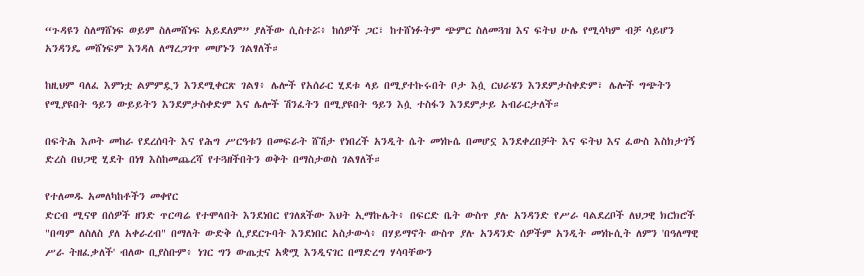“ጉዳዩን ስለማሸነፍ ወይም ስለመሸነፍ አይደለም” ያለችው ሲስተሯ፥ ከሰዎች ጋር፣ ከተሸነፉትም ጭምር ስለመጓዝ እና ፍትህ ሁሌ የሚሳካም ብቻ ሳይሆን አንዳንዴ መሸነፍም እንዳለ ለማረጋገጥ መሆኑን ገልፃለች።

ከዚህም ባለፈ እምነቷ ልምምዷን እንደሚቀርጽ ገልፃ፥ ሌሎች የአሰራር ሂደቱ ላይ በሚያተኩሩበት ቦታ እሷ ርህራሄን እንደምታስቀድም፣ ሌሎች ግጭትን የሚያዩበት ዓይን ውይይትን እንደምታስቀድም እና ሌሎች ሽንፈትን በሚያዩበት ዓይን እሷ ተስፋን እንደምታይ አብራርታለች።

በፍትሕ እጦት መከራ የደረሰባት እና የሕግ ሥርዓቱን በመፍራት ሸሽታ የነበረች አንዲት ሴት መነኩሴ በመሆኗ እንደቀረበቻት እና ፍትህ እና ፈውስ እስክታገኝ ድረስ በህጋዊ ሂደት በነፃ እስከመጨረሻ የተጓዘችበትን ወቅት በማስታወስ ገልፃለች።

የተለመዱ አመለካከቶችን መቀየር
ድርብ ሚናዋ በሰዎች ዘንድ ጥርጣሬ የተሞላበት እንደነበር የገለጸችው እህት ኢማኩሌት፥ በፍርድ ቤት ውስጥ ያሉ አንዳንድ የሥራ ባልደረቦች ለህጋዊ ክርክሮች "በጣም ለስለስ ያለ አቀራረብ" በማለት ውድቅ ሲያደርጉባት እንደነበር አስታውሳ፥ በሃይማኖት ውስጥ ያሉ አንዳንድ ሰዎችም አንዲት መነኩሲት ለምን 'በዓለማዊ ሥራ ትዘፈቃለች' ብለው ቢያስቡም፥ ነገር ግን ውጤቷና አቋሟ እንዲናገር በማድረግ ሃሳባቸውን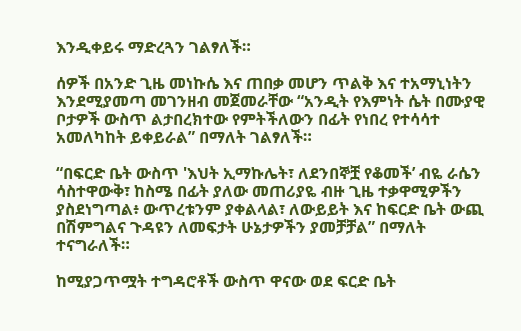እንዲቀይሩ ማድረጓን ገልፃለች።

ሰዎች በአንድ ጊዜ መነኩሴ እና ጠበቃ መሆን ጥልቅ እና ተአማኒነትን እንደሚያመጣ መገንዘብ መጀመራቸው “አንዲት የእምነት ሴት በሙያዊ ቦታዎች ውስጥ ልታበረክተው የምትችለውን በፊት የነበረ የተሳሳተ አመለካከት ይቀይራል” በማለት ገልፃለች።

“በፍርድ ቤት ውስጥ 'እህት ኢማኩሌት፣ ለደንበኞቿ የቆመች’ ብዬ ራሴን ሳስተዋውቅ፣ ከስሜ በፊት ያለው መጠሪያዬ ብዙ ጊዜ ተቃዋሚዎችን ያስደነግጣል፥ ውጥረቱንም ያቀልላል፣ ለውይይት እና ከፍርድ ቤት ውጪ በሽምግልና ጉዳዩን ለመፍታት ሁኔታዎችን ያመቻቻል” በማለት ተናግራለች።

ከሚያጋጥሟት ተግዳሮቶች ውስጥ ዋናው ወደ ፍርድ ቤት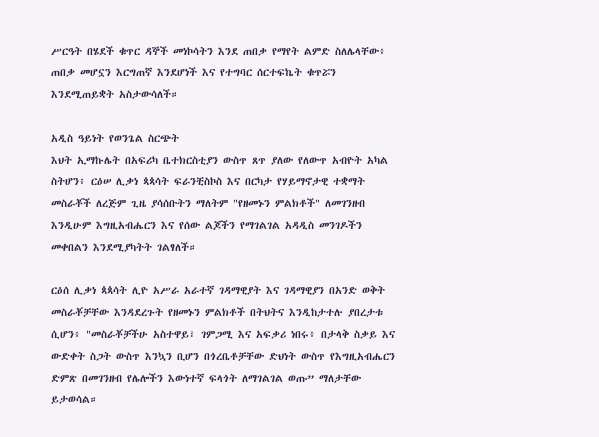ሥርዓት በሄደች ቁጥር ዳኞች መነኮሳትን እንደ ጠበቃ የማየት ልምድ ስለሌላቸው፥ ጠበቃ መሆኗን እርግጠኛ እንደሆነች እና የተግባር ሰርተፍኬት ቁጥሯን እንደሚጠይቋት አስታውሳለች።

አዲስ ዓይነት የወንጌል ስርጭት
እህት ኢማኩሌት በአፍሪካ ቤተክርስቲያን ውስጥ ጸጥ ያለው የለውጥ አብዮት አካል ስትሆን፥ ርዕሠ ሊቃነ ጳጳሳት ፍራንቺስኮስ እና በርካታ የሃይማኖታዊ ተቋማት መስራቾች ለረጅም ጊዜ ያሳሰቡትን ማለትም "የዘመኑን ምልክቶች" ለመገንዘብ እንዲሁም እግዚአብሔርን እና የሰው ልጆችን የማገልገል አዳዲስ መንገዶችን መቀበልን እንደሚያካትት ገልፃለች።

ርዕሰ ሊቃነ ጳጳሳት ሊዮ አሥራ አራተኛ ገዳማዊያት እና ገዳማዊያን በአንድ ወቅት መስራቾቻቸው እንዳደረጉት የዘመኑን ምልክቶች በትህትና እንዲከታተሉ ያበረታቱ ሲሆን፥ "መስራቾቻችሁ አስተዋይ፣ ገምጋሚ እና አፍቃሪ ነበሩ፥ በታላቅ ስቃይ እና ውድቀት ስጋት ውስጥ እንኳን ቢሆን በጎረቤቶቻቸው ድህነት ውስጥ የእግዚአብሔርን ድምጽ በመገንዘብ የሌሎችን እውነተኛ ፍላጎት ለማገልገል ወጡ” ማለታቸው ይታወሳል።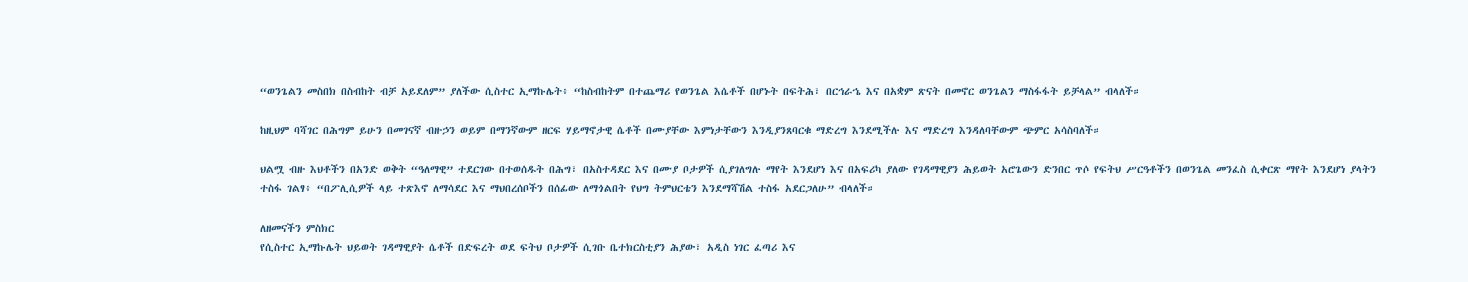“ወንጌልን መስበክ በስብከት ብቻ አይደለም” ያለችው ሲስተር ኢማኩሌት፥ “ከስብከትም በተጨማሪ የወንጌል እሴቶች በሆኑት በፍትሕ፣ በርኅራኄ እና በአቋም ጽናት በመኖር ወንጌልን ማስፋፋት ይቻላል” ብላለች።

ከዚህም ባሻገር በሕግም ይሁን በመገናኛ ብዙኃን ወይም በማንኛውም ዘርፍ ሃይማኖታዊ ሴቶች በሙያቸው እምነታቸውን እንዲያንጸባርቁ ማድረግ እንደሚችሉ እና ማድረግ እንዳለባቸውም ጭምር አሳስባለች።

ህልሟ ብዙ እህቶችን በአንድ ወቅት “ዓለማዊ” ተደርገው በተወሰዱት በሕግ፣ በአስተዳደር እና በሙያ ቦታዎች ሲያገለግሉ ማየት እንደሆነ እና በአፍሪካ ያለው የገዳማዊያን ሕይወት አሮጌውን ድንበር ጥሶ የፍትህ ሥርዓቶችን በወንጌል መንፈስ ሲቀርጽ ማየት እንደሆነ ያላትን ተስፋ ገልፃ፥ “በፖሊሲዎች ላይ ተጽእኖ ለማሳደር እና ማህበረሰቦችን በሰፊው ለማጎልበት የህግ ትምህርቴን እንደማሻሽል ተስፋ አደርጋለሁ” ብላለች።

ለዘመናችን ምስክር
የሲስተር ኢማኩሌት ህይወት ገዳማዊያት ሴቶች በድፍረት ወደ ፍትህ ቦታዎች ሲገቡ ቤተክርስቲያን ሕያው፣ አዲስ ነገር ፈጣሪ እና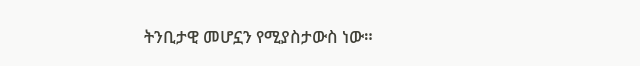ትንቢታዊ መሆኗን የሚያስታውስ ነው።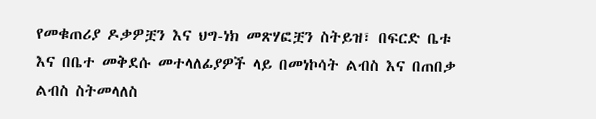የመቁጠሪያ ዶቃዎቿን እና ህግ-ነክ መጽሃፎቿን ስትይዝ፣ በፍርድ ቤቱ እና በቤተ መቅደሱ መተላለፊያዎች ላይ በመነኮሳት ልብስ እና በጠበቃ ልብስ ስትመላለስ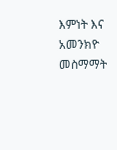እምነት እና አመንክዮ መስማማት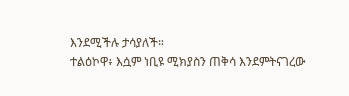እንደሚችሉ ታሳያለች።
ተልዕኮዋ፥ እሷም ነቢዩ ሚክያስን ጠቅሳ እንደምትናገረው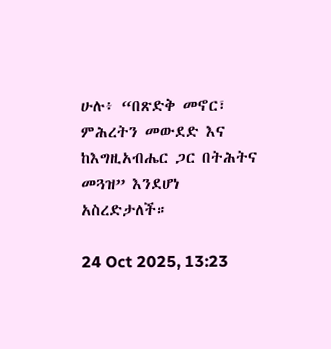ሁሉ፥ “በጽድቅ መኖር፣ ምሕረትን መውደድ እና ከእግዚአብሔር ጋር በትሕትና መጓዝ” እንደሆነ አስረድታለች።

24 Oct 2025, 13:23